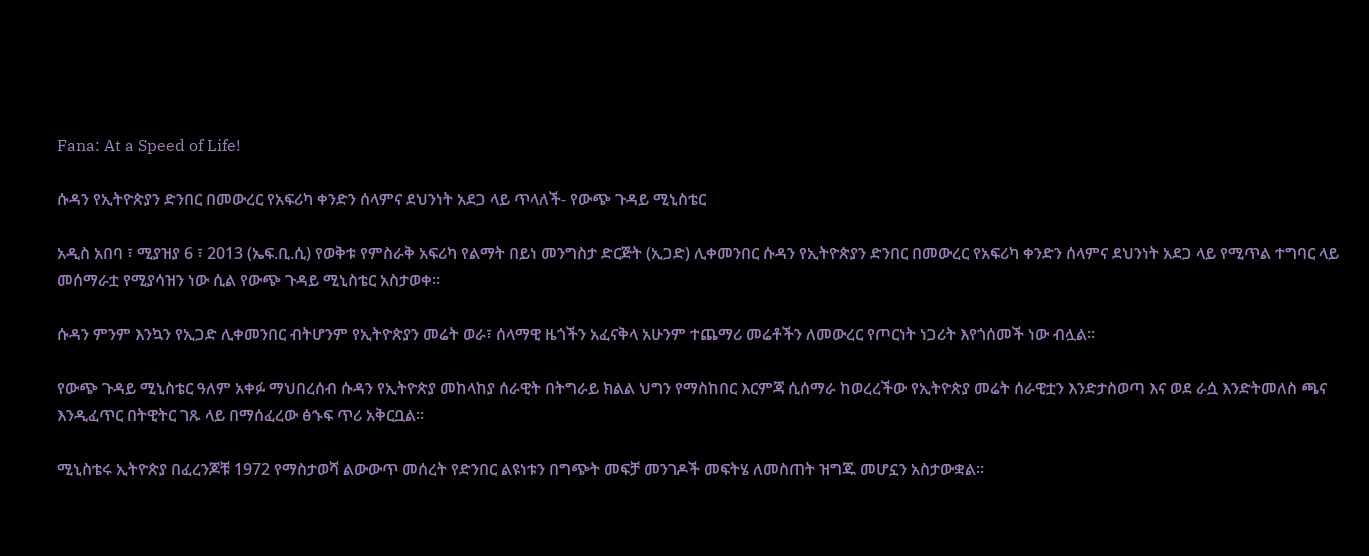Fana: At a Speed of Life!

ሱዳን የኢትዮጵያን ድንበር በመውረር የአፍሪካ ቀንድን ሰላምና ደህንነት አደጋ ላይ ጥላለች- የውጭ ጉዳይ ሚኒስቴር

አዲስ አበባ ፣ ሚያዝያ 6 ፣ 2013 (ኤፍ.ቢ.ሲ) የወቅቱ የምስራቅ አፍሪካ የልማት በይነ መንግስታ ድርጅት (ኢጋድ) ሊቀመንበር ሱዳን የኢትዮጵያን ድንበር በመውረር የአፍሪካ ቀንድን ሰላምና ደህንነት አደጋ ላይ የሚጥል ተግባር ላይ መሰማራቷ የሚያሳዝን ነው ሲል የውጭ ጉዳይ ሚኒስቴር አስታወቀ።

ሱዳን ምንም እንኳን የኢጋድ ሊቀመንበር ብትሆንም የኢትዮጵያን መሬት ወራ፣ ሰላማዊ ዜጎችን አፈናቅላ አሁንም ተጨማሪ መሬቶችን ለመውረር የጦርነት ነጋሪት እየጎሰመች ነው ብሏል።

የውጭ ጉዳይ ሚኒስቴር ዓለም አቀፉ ማህበረሰብ ሱዳን የኢትዮጵያ መከላከያ ሰራዊት በትግራይ ክልል ህግን የማስከበር እርምጃ ሲሰማራ ከወረረችው የኢትዮጵያ መሬት ሰራዊቷን እንድታስወጣ እና ወደ ራሷ እንድትመለስ ጫና እንዲፈጥር በትዊትር ገጹ ላይ በማሰፈረው ፅኁፍ ጥሪ አቅርቧል።

ሚኒስቴሩ ኢትዮጵያ በፈረንጆቹ 1972 የማስታወሻ ልውውጥ መሰረት የድንበር ልዩነቱን በግጭት መፍቻ መንገዶች መፍትሄ ለመስጠት ዝግጁ መሆኗን አስታውቋል።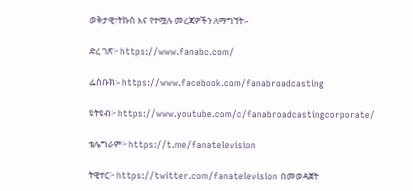ወቅታዊ፣ትኩስ እና የተሟሉ መረጃዎችን ለማግኘት፡-

ድረ ገጽ፦ https://www.fanabc.com/

ፌስቡክ፡- https://www.facebook.com/fanabroadcasting

ዩትዩብ፦ https://www.youtube.com/c/fanabroadcastingcorporate/

ቴሌግራም፦ https://t.me/fanatelevision

ትዊተር፦ https://twitter.com/fanatelevision በመወዳጀት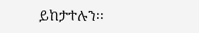ይከታተሉን፡፡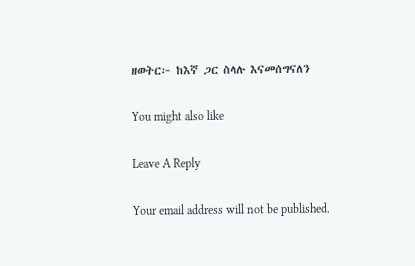ዘወትር፦ ከእኛ ጋር ስላሉ እናመሰግናለን

You might also like

Leave A Reply

Your email address will not be published.